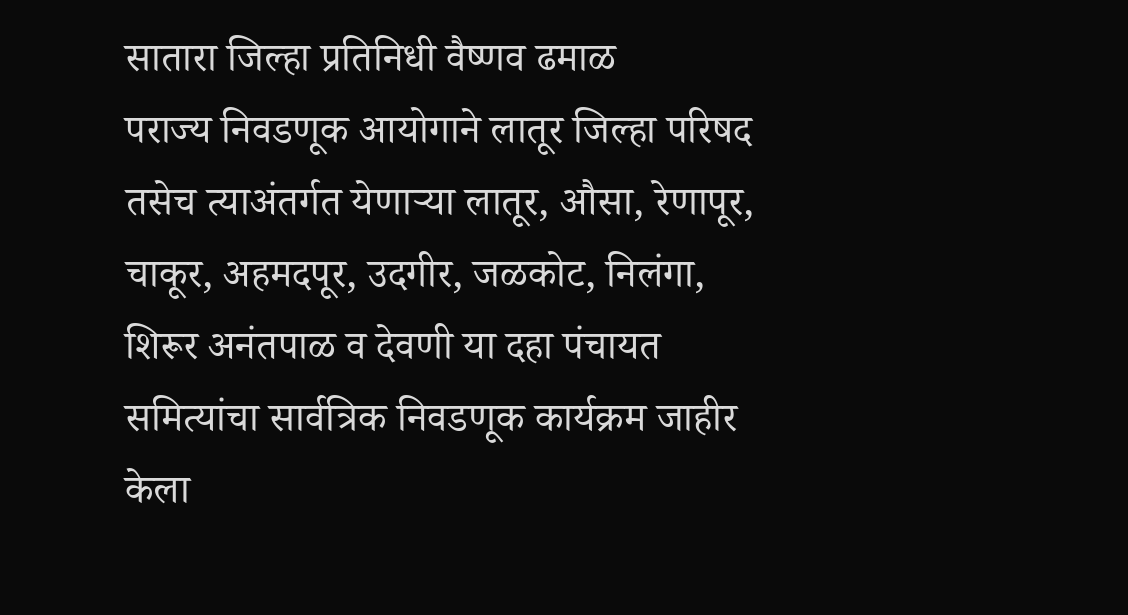सातारा जिल्हा प्रतिनिधी वैष्णव ढमाळ
पराज्य निवडणूक आयोगाने लातूर जिल्हा परिषद तसेच त्याअंतर्गत येणाऱ्या लातूर, औसा, रेणापूर, चाकूर, अहमदपूर, उदगीर, जळकोट, निलंगा, शिरूर अनंतपाळ व देवणी या दहा पंचायत समित्यांचा सार्वत्रिक निवडणूक कार्यक्रम जाहीर केला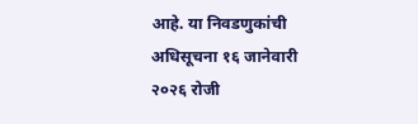आहे. या निवडणुकांची अधिसूचना १६ जानेवारी २०२६ रोजी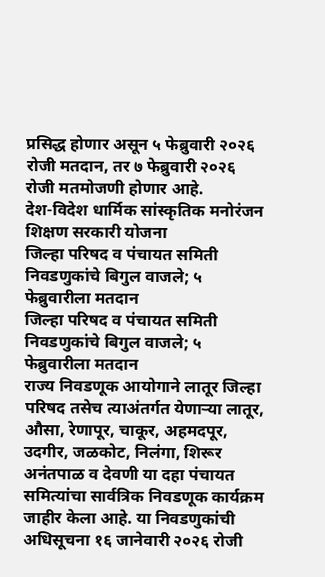प्रसिद्ध होणार असून ५ फेब्रुवारी २०२६ रोजी मतदान, तर ७ फेब्रुवारी २०२६ रोजी मतमोजणी होणार आहे.
देश-विदेश धार्मिक सांस्कृतिक मनोरंजन शिक्षण सरकारी योजना
जिल्हा परिषद व पंचायत समिती निवडणुकांचे बिगुल वाजले; ५ फेब्रुवारीला मतदान
जिल्हा परिषद व पंचायत समिती निवडणुकांचे बिगुल वाजले; ५ फेब्रुवारीला मतदान
राज्य निवडणूक आयोगाने लातूर जिल्हा परिषद तसेच त्याअंतर्गत येणाऱ्या लातूर, औसा, रेणापूर, चाकूर, अहमदपूर, उदगीर, जळकोट, निलंगा, शिरूर अनंतपाळ व देवणी या दहा पंचायत समित्यांचा सार्वत्रिक निवडणूक कार्यक्रम जाहीर केला आहे. या निवडणुकांची अधिसूचना १६ जानेवारी २०२६ रोजी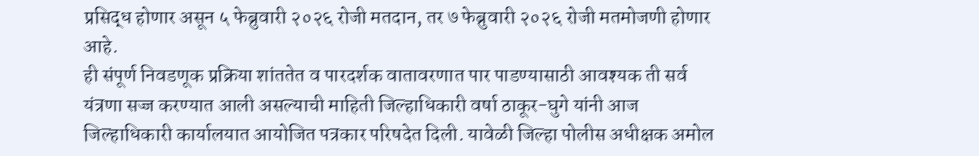प्रसिद्ध होणार असून ५ फेब्रुवारी २०२६ रोजी मतदान, तर ७ फेब्रुवारी २०२६ रोजी मतमोजणी होणार आहे.
ही संपूर्ण निवडणूक प्रक्रिया शांततेत व पारदर्शक वातावरणात पार पाडण्यासाठी आवश्यक ती सर्व यंत्रणा सज्ज करण्यात आली असल्याची माहिती जिल्हाधिकारी वर्षा ठाकूर-घुगे यांनी आज जिल्हाधिकारी कार्यालयात आयोजित पत्रकार परिषदेत दिली. यावेळी जिल्हा पोलीस अधीक्षक अमोल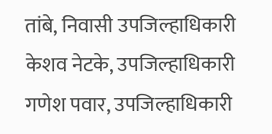तांबे, निवासी उपजिल्हाधिकारी केशव नेटके, उपजिल्हाधिकारी गणेश पवार, उपजिल्हाधिकारी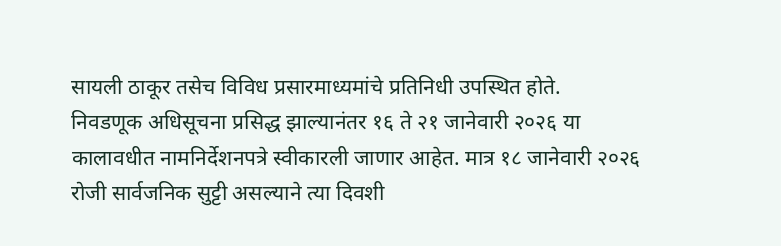सायली ठाकूर तसेच विविध प्रसारमाध्यमांचे प्रतिनिधी उपस्थित होते.
निवडणूक अधिसूचना प्रसिद्ध झाल्यानंतर १६ ते २१ जानेवारी २०२६ या कालावधीत नामनिर्देशनपत्रे स्वीकारली जाणार आहेत. मात्र १८ जानेवारी २०२६ रोजी सार्वजनिक सुट्टी असल्याने त्या दिवशी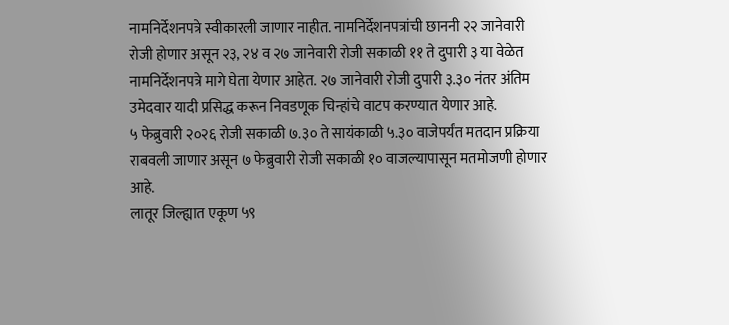नामनिर्देशनपत्रे स्वीकारली जाणार नाहीत. नामनिर्देशनपत्रांची छाननी २२ जानेवारी रोजी होणार असून २३, २४ व २७ जानेवारी रोजी सकाळी ११ ते दुपारी ३ या वेळेत नामनिर्देशनपत्रे मागे घेता येणार आहेत. २७ जानेवारी रोजी दुपारी ३.३० नंतर अंतिम उमेदवार यादी प्रसिद्ध करून निवडणूक चिन्हांचे वाटप करण्यात येणार आहे.
५ फेब्रुवारी २०२६ रोजी सकाळी ७.३० ते सायंकाळी ५.३० वाजेपर्यंत मतदान प्रक्रिया राबवली जाणार असून ७ फेब्रुवारी रोजी सकाळी १० वाजल्यापासून मतमोजणी होणार आहे.
लातूर जिल्ह्यात एकूण ५९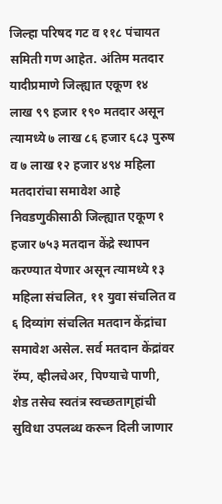जिल्हा परिषद गट व ११८ पंचायत समिती गण आहेत. अंतिम मतदार यादीप्रमाणे जिल्ह्यात एकूण १४ लाख ९९ हजार १९० मतदार असून त्यामध्ये ७ लाख ८६ हजार ६८३ पुरुष व ७ लाख १२ हजार ४९४ महिला मतदारांचा समावेश आहे
निवडणुकीसाठी जिल्ह्यात एकूण १ हजार ७५३ मतदान केंद्रे स्थापन करण्यात येणार असून त्यामध्ये १३ महिला संचलित, ११ युवा संचलित व ६ दिव्यांग संचलित मतदान केंद्रांचा समावेश असेल. सर्व मतदान केंद्रांवर रॅम्प, व्हीलचेअर, पिण्याचे पाणी, शेड तसेच स्वतंत्र स्वच्छतागृहांची सुविधा उपलब्ध करून दिली जाणार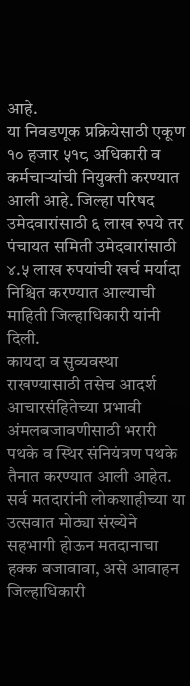आहे.
या निवडणूक प्रक्रियेसाठी एकूण १० हजार ५१८ अधिकारी व कर्मचाऱ्यांची नियुक्ती करण्यात आली आहे. जिल्हा परिषद उमेदवारांसाठी ६ लाख रुपये तर पंचायत समिती उमेदवारांसाठी ४.५ लाख रुपयांची खर्च मर्यादा निश्चित करण्यात आल्याची माहिती जिल्हाधिकारी यांनी दिली.
कायदा व सुव्यवस्था राखण्यासाठी तसेच आदर्श आचारसंहितेच्या प्रभावी अंमलबजावणीसाठी भरारी पथके व स्थिर संनियंत्रण पथके तैनात करण्यात आली आहेत. सर्व मतदारांनी लोकशाहीच्या या उत्सवात मोठ्या संख्येने सहभागी होऊन मतदानाचा हक्क बजावावा, असे आवाहन जिल्हाधिकारी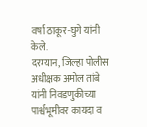वर्षा ठाकूर-घुगे यांनी केले.
दरम्यान, जिल्हा पोलीस अधीक्षक अमोल तांबे यांनी निवडणुकीच्या पार्श्वभूमीवर कायदा व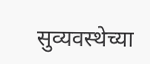सुव्यवस्थेच्या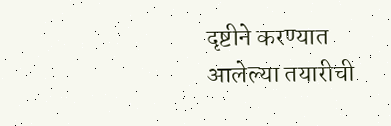दृष्टीने करण्यात आलेल्या तयारीची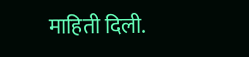माहिती दिली.